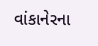વાંકાનેરના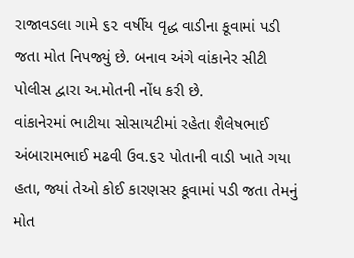રાજાવડલા ગામે ૬૨ વર્ષીય વૃદ્ધ વાડીના કૂવામાં પડી જતા મોત નિપજ્યું છે. બનાવ અંગે વાંકાનેર સીટી પોલીસ દ્વારા અ.મોતની નોંધ કરી છે.
વાંકાનેરમાં ભાટીયા સોસાયટીમાં રહેતા શૈલેષભાઈ અંબારામભાઈ મઢવી ઉવ.૬૨ પોતાની વાડી ખાતે ગયા હતા, જ્યાં તેઓ કોઈ કારણસર કૂવામાં પડી જતા તેમનું મોત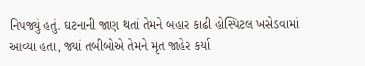નિપજ્યું હતું. ઘટનાની જાણ થતાં તેમને બહાર કાઢી હોસ્પિટલ ખસેડવામાં આવ્યા હતા, જ્યાં તબીબોએ તેમને મૃત જાહેર કર્યા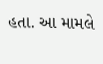હતા. આ મામલે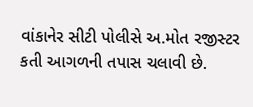વાંકાનેર સીટી પોલીસે અ.મોત રજીસ્ટર કતી આગળની તપાસ ચલાવી છે.